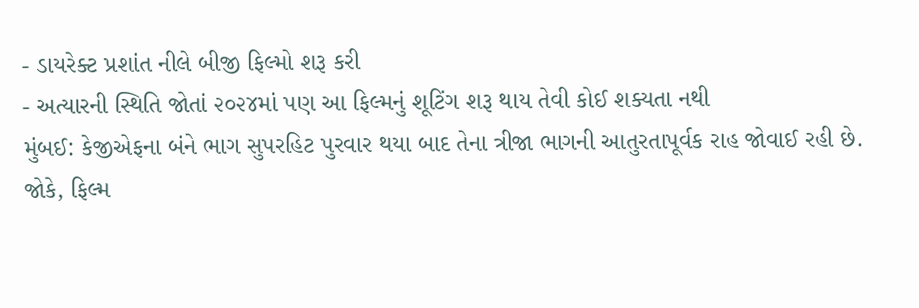- ડાયરેક્ટ પ્રશાંત નીલે બીજી ફિલ્મો શરૂ કરી
- અત્યારની સ્થિતિ જોતાં ૨૦૨૪માં પણ આ ફિલ્મનું શૂટિંગ શરૂ થાય તેવી કોઈ શક્યતા નથી
મુંબઈ: કેજીએફના બંને ભાગ સુપરહિટ પુરવાર થયા બાદ તેના ત્રીજા ભાગની આતુરતાપૂર્વક રાહ જોવાઈ રહી છે.
જોકે, ફિલ્મ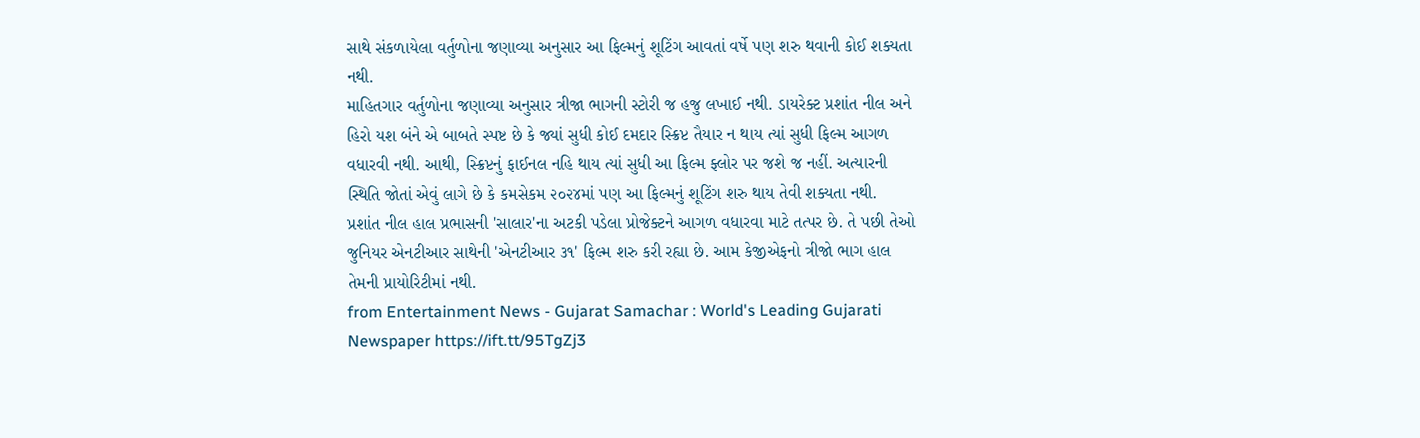સાથે સંકળાયેલા વર્તુળોના જણાવ્યા અનુસાર આ ફિલ્મનું શૂટિંગ આવતાં વર્ષે પણ શરુ થવાની કોઈ શક્યતા નથી.
માહિતગાર વર્તુળોના જણાવ્યા અનુસાર ત્રીજા ભાગની સ્ટોરી જ હજુ લખાઈ નથી. ડાયરેક્ટ પ્રશાંત નીલ અને હિરો યશ બંને એ બાબતે સ્પષ્ટ છે કે જ્યાં સુધી કોઈ દમદાર સ્ક્રિપ્ટ તૈયાર ન થાય ત્યાં સુધી ફિલ્મ આગળ વધારવી નથી. આથી, સ્ક્રિપ્ટનું ફાઈનલ નહિ થાય ત્યાં સુધી આ ફિલ્મ ફ્લોર પર જશે જ નહીં. અત્યારની સ્થિતિ જોતાં એવું લાગે છે કે કમસેકમ ૨૦૨૪માં પણ આ ફિલ્મનું શૂટિંગ શરુ થાય તેવી શક્યતા નથી.
પ્રશાંત નીલ હાલ પ્રભાસની 'સાલાર'ના અટકી પડેલા પ્રોજેક્ટને આગળ વધારવા માટે તત્પર છે. તે પછી તેઓ જુનિયર એનટીઆર સાથેની 'એનટીઆર ૩૧' ફિલ્મ શરુ કરી રહ્યા છે. આમ કેજીએફનો ત્રીજો ભાગ હાલ તેમની પ્રાયોરિટીમાં નથી.
from Entertainment News - Gujarat Samachar : World's Leading Gujarati Newspaper https://ift.tt/95TgZj3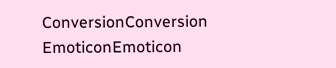ConversionConversion EmoticonEmoticon